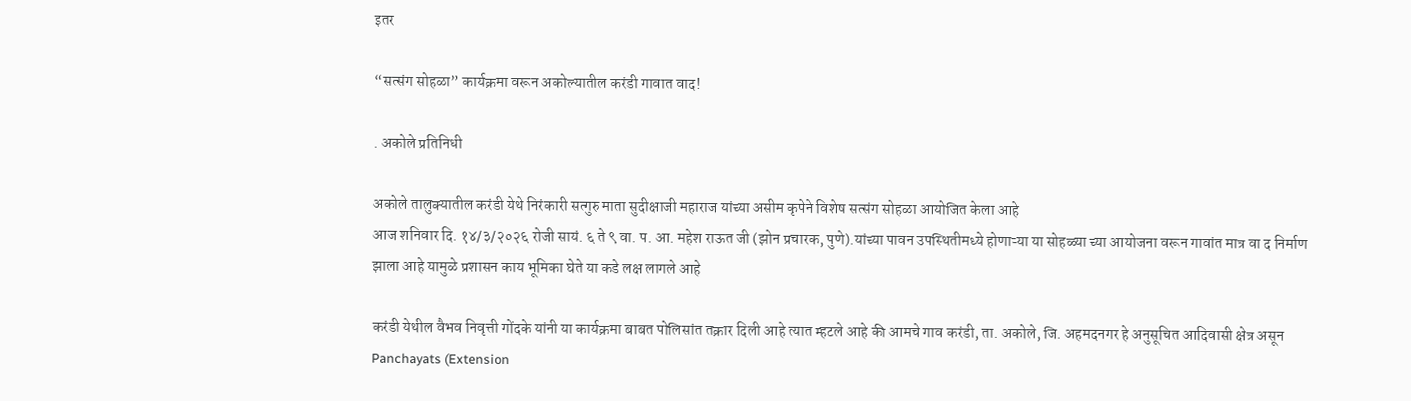इतर

“सत्संग सोहळा” कार्यक्रमा वरून अकोल्यातील करंडी गावात वाद!

. अकोले प्रतिनिधी

अकोले तालुक्यातील करंडी येथे निरंकारी सत्गुरु माता सुदीक्षाजी महाराज यांच्या असीम कृपेने विशेष सत्संग सोहळा आयोजित केला आहे
आज शनिवार दि. १४/३/२०२६ रोजी सायं. ६ ते ९ वा. प. आ. महेश राऊत जी (झोन प्रचारक, पुणे).यांच्या पावन उपस्थितीमध्ये होणाऱ्या या सोहळ्या च्या आयोजना वरून गावांत मात्र वा द निर्माण झाला आहे यामुळे प्रशासन काय भूमिका घेते या कडे लक्ष लागले आहे

करंडी येथील वैभव निवृत्ती गोंदके यांनी या कार्यक्रमा बाबत पोलिसांत तक्रार दिली आहे त्यात म्हटले आहे की आमचे गाव करंडी, ता. अकोले, जि. अहमदनगर हे अनुसूचित आदिवासी क्षेत्र असून Panchayats (Extension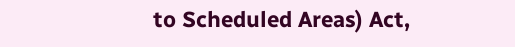to Scheduled Areas) Act,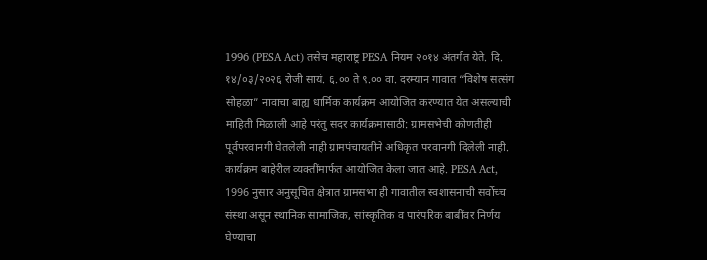1996 (PESA Act) तसेच महाराष्ट्र PESA नियम २०१४ अंतर्गत येते. दि. १४/०३/२०२६ रोजी सायं. ६.०० ते ९.०० वा. दरम्यान गावात “विशेष सत्संग सोहळा” नावाचा बाह्य धार्मिक कार्यक्रम आयोजित करण्यात येत असल्याची माहिती मिळाली आहे परंतु सदर कार्यक्रमासाठी: ग्रामसभेची कोणतीही पूर्वपरवानगी घेतलेली नाही ग्रामपंचायतीने अधिकृत परवानगी दिलेली नाही. कार्यक्रम बाहेरील व्यक्तींमार्फत आयोजित केला जात आहे. PESA Act, 1996 नुसार अनुसूचित क्षेत्रात ग्रामसभा ही गावातील स्वशासनाची सर्वोच्च संस्था असून स्थानिक सामाजिक, सांस्कृतिक व पारंपरिक बाबींवर निर्णय घेण्याचा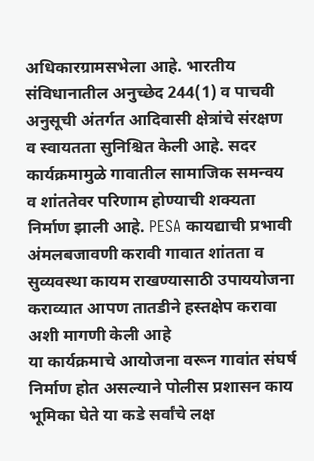अधिकारग्रामसभेला आहे. भारतीय संविधानातील अनुच्छेद 244(1) व पाचवी अनुसूची अंतर्गत आदिवासी क्षेत्रांचे संरक्षण व स्वायतता सुनिश्चित केली आहे. सदर कार्यक्रमामुळे गावातील सामाजिक समन्वय व शांततेवर परिणाम होण्याची शक्यता निर्माण झाली आहे. PESA कायद्याची प्रभावी अंमलबजावणी करावी गावात शांतता व सुव्यवस्था कायम राखण्यासाठी उपाययोजना कराव्यात आपण तातडीने हस्तक्षेप करावा अशी मागणी केली आहे
या कार्यक्रमाचे आयोजना वरून गावांत संघर्ष निर्माण होत असल्याने पोलीस प्रशासन काय भूमिका घेते या कडे सर्वांचे लक्ष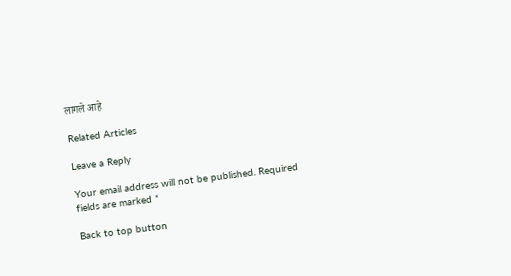लागले आहे

Related Articles

Leave a Reply

Your email address will not be published. Required fields are marked *

Back to top button